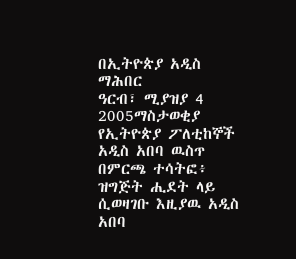በኢትዮጵያ አዲስ ማሕበር
ዓርብ፣ ሚያዝያ 4 2005ማስታወቂያ
የኢትዮጵያ ፖለቲከኞች አዲስ አበባ ዉስጥ በምርጫ ተሳትፎ፥ ዝግጅት ሒደት ላይ ሲወዛገቡ እዚያዉ አዲስ አበባ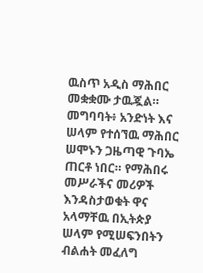ዉስጥ አዲስ ማሕበር መቋቋሙ ታዉጇል። መግባባት፥ አንድነት እና ሠላም የተሰኘዉ ማሕበር ሠሞኑን ጋዜጣዊ ጉባኤ ጠርቶ ነበር። የማሕበሩ መሥራችና መሪዎች እንዳስታወቁት ዋና አላማቸዉ በኢትጵያ ሠላም የሚሠፍንበትን ብልሐት መፈለግ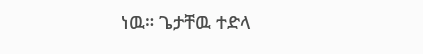ነዉ። ጌታቸዉ ተድላ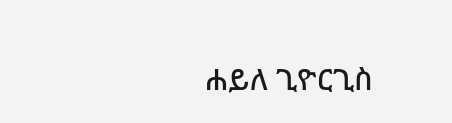ሐይለ ጊዮርጊስ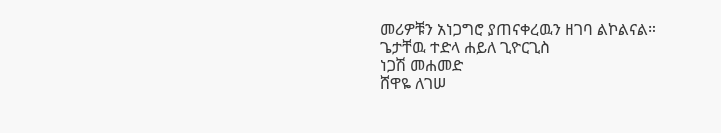መሪዎቹን አነጋግሮ ያጠናቀረዉን ዘገባ ልኮልናል።
ጌታቸዉ ተድላ ሐይለ ጊዮርጊስ
ነጋሽ መሐመድ
ሸዋዬ ለገሠ